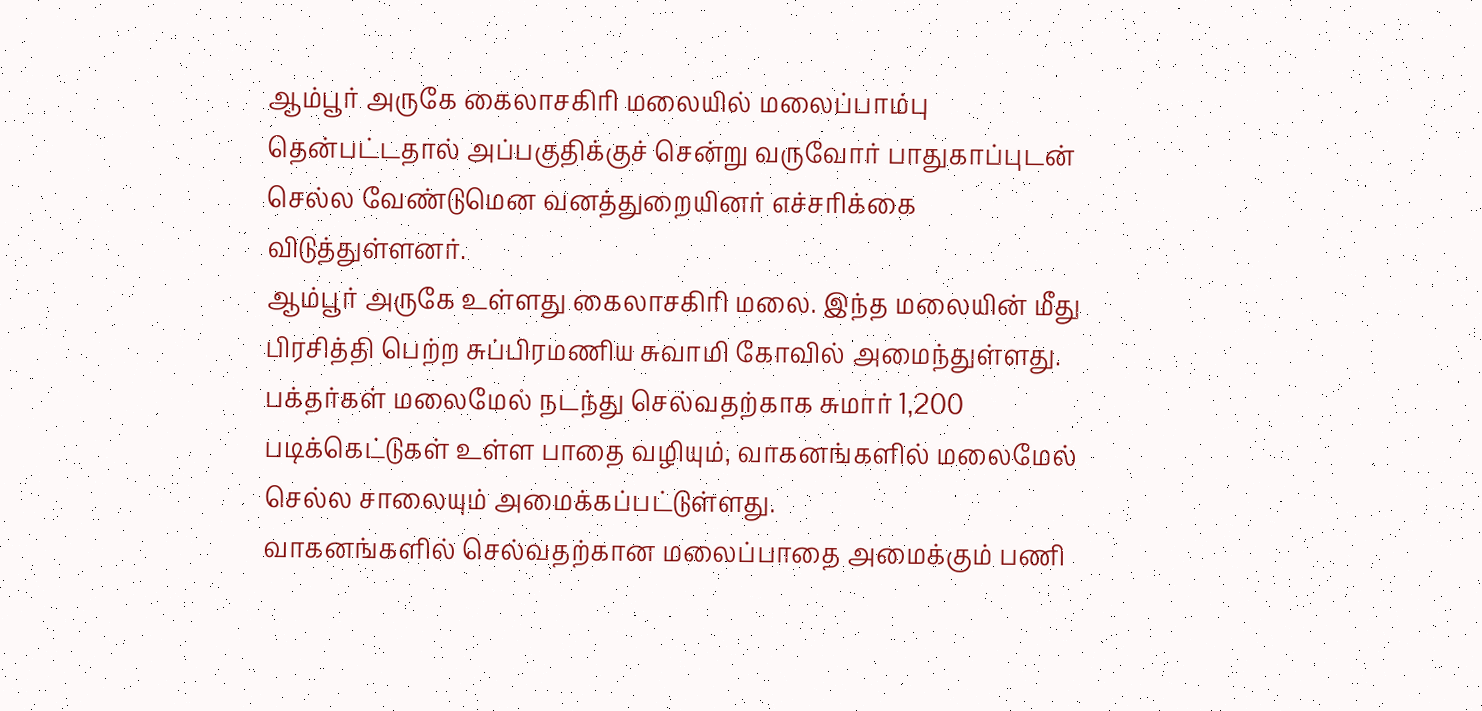ஆம்பூர் அருகே கைலாசகிரி மலையில் மலைப்பாம்பு தென்பட்டதால் அப்பகுதிக்குச் சென்று வருவோர் பாதுகாப்புடன் செல்ல வேண்டுமென வனத்துறையினர் எச்சரிக்கை விடுத்துள்ளனர்.
ஆம்பூர் அருகே உள்ளது கைலாசகிரி மலை. இந்த மலையின் மீது பிரசித்தி பெற்ற சுப்பிரமணிய சுவாமி கோவில் அமைந்துள்ளது.
பக்தர்கள் மலைமேல் நடந்து செல்வதற்காக சுமார் 1,200 படிக்கெட்டுகள் உள்ள பாதை வழியும், வாகனங்களில் மலைமேல் செல்ல சாலையும் அமைக்கப்பட்டுள்ளது.
வாகனங்களில் செல்வதற்கான மலைப்பாதை அமைக்கும் பணி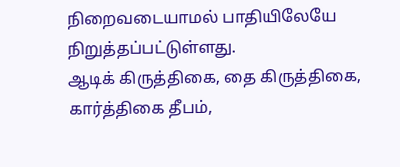நிறைவடையாமல் பாதியிலேயே நிறுத்தப்பட்டுள்ளது.
ஆடிக் கிருத்திகை, தை கிருத்திகை, கார்த்திகை தீபம்,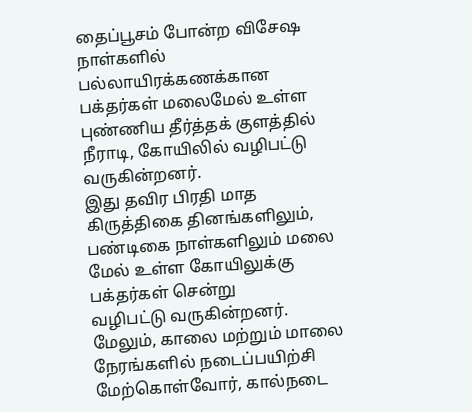தைப்பூசம் போன்ற விசேஷ நாள்களில் பல்லாயிரக்கணக்கான பக்தர்கள் மலைமேல் உள்ள புண்ணிய தீர்த்தக் குளத்தில் நீராடி, கோயிலில் வழிபட்டு வருகின்றனர்.
இது தவிர பிரதி மாத கிருத்திகை தினங்களிலும், பண்டிகை நாள்களிலும் மலை மேல் உள்ள கோயிலுக்கு பக்தர்கள் சென்று
வழிபட்டு வருகின்றனர்.
மேலும், காலை மற்றும் மாலை நேரங்களில் நடைப்பயிற்சி மேற்கொள்வோர், கால்நடை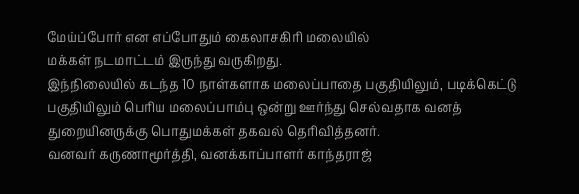மேய்ப்போர் என எப்போதும் கைலாசகிரி மலையில்
மக்கள் நடமாட்டம் இருந்து வருகிறது.
இந்நிலையில் கடந்த 10 நாள்களாக மலைப்பாதை பகுதியிலும், படிக்கெட்டு பகுதியிலும் பெரிய மலைப்பாம்பு ஒன்று ஊர்ந்து செல்வதாக வனத் துறையினருக்கு பொதுமக்கள் தகவல் தெரிவித்தனர்.
வனவர் கருணாமூர்த்தி, வனக்காப்பாளர் காந்தராஜ்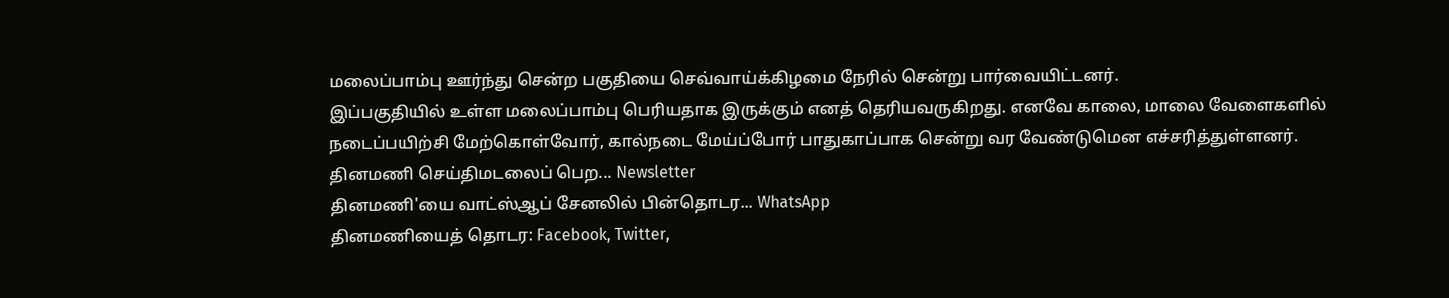மலைப்பாம்பு ஊர்ந்து சென்ற பகுதியை செவ்வாய்க்கிழமை நேரில் சென்று பார்வையிட்டனர்.
இப்பகுதியில் உள்ள மலைப்பாம்பு பெரியதாக இருக்கும் எனத் தெரியவருகிறது. எனவே காலை, மாலை வேளைகளில் நடைப்பயிற்சி மேற்கொள்வோர், கால்நடை மேய்ப்போர் பாதுகாப்பாக சென்று வர வேண்டுமென எச்சரித்துள்ளனர்.
தினமணி செய்திமடலைப் பெற... Newsletter
தினமணி'யை வாட்ஸ்ஆப் சேனலில் பின்தொடர... WhatsApp
தினமணியைத் தொடர: Facebook, Twitter,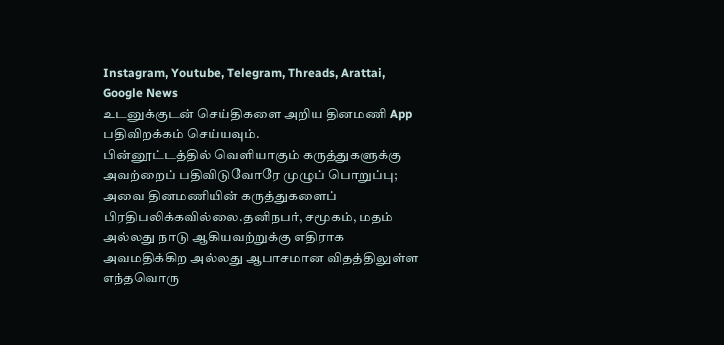Instagram, Youtube, Telegram, Threads, Arattai, Google News
உடனுக்குடன் செய்திகளை அறிய தினமணி App பதிவிறக்கம் செய்யவும்.
பின்னூட்டத்தில் வெளியாகும் கருத்துகளுக்கு அவற்றைப் பதிவிடுவோரே முழுப் பொறுப்பு; அவை தினமணியின் கருத்துகளைப் பிரதிபலிக்கவில்லை.தனிநபர், சமூகம், மதம் அல்லது நாடு ஆகியவற்றுக்கு எதிராக அவமதிக்கிற அல்லது ஆபாசமான விதத்திலுள்ள எந்தவொரு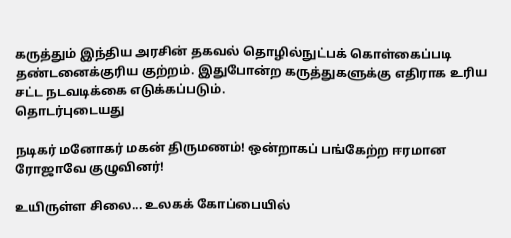கருத்தும் இந்திய அரசின் தகவல் தொழில்நுட்பக் கொள்கைப்படி தண்டனைக்குரிய குற்றம். இதுபோன்ற கருத்துகளுக்கு எதிராக உரிய சட்ட நடவடிக்கை எடுக்கப்படும்.
தொடர்புடையது

நடிகர் மனோகர் மகன் திருமணம்! ஒன்றாகப் பங்கேற்ற ஈரமான ரோஜாவே குழுவினர்!

உயிருள்ள சிலை... உலகக் கோப்பையில்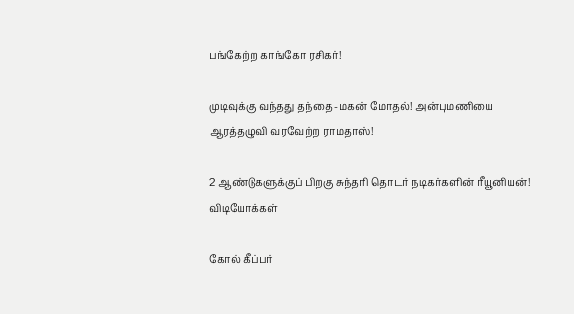பங்கேற்ற காங்கோ ரசிகர்!

முடிவுக்கு வந்தது தந்தை-மகன் மோதல்! அன்புமணியை ஆரத்தழுவி வரவேற்ற ராமதாஸ்!

2 ஆண்டுகளுக்குப் பிறகு சுந்தரி தொடர் நடிகர்களின் ரீயூனியன்!
விடியோக்கள்

கோல் கீப்பர்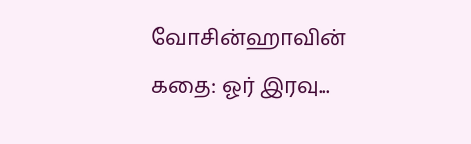வோசின்ஹாவின் கதை: ஓர் இரவு...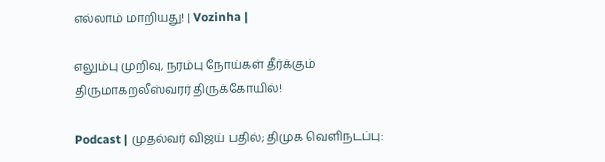எல்லாம் மாறியது! | Vozinha |

எலும்பு முறிவு, நரம்பு நோய்கள் தீர்க்கும் திருமாகறலீஸ்வரர் திருக்கோயில்!

Podcast | முதல்வர் விஜய் பதில்; திமுக வெளிநடப்பு: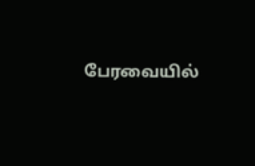பேரவையில்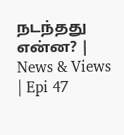நடந்தது என்ன? | News & Views | Epi 47